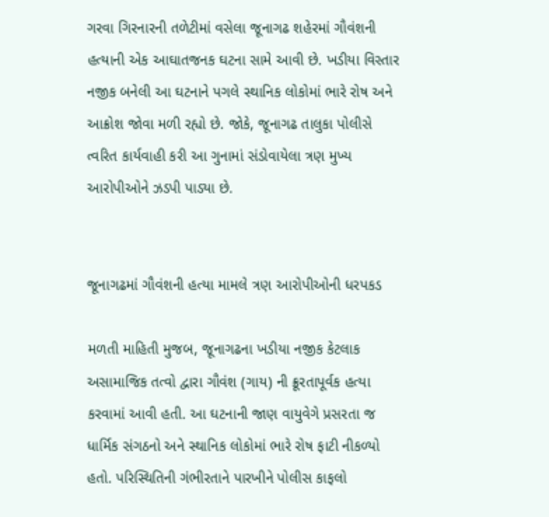ગરવા ગિરનારની તળેટીમાં વસેલા જૂનાગઢ શહેરમાં ગૌવંશની હત્યાની એક આઘાતજનક ઘટના સામે આવી છે. ખડીયા વિસ્તાર નજીક બનેલી આ ઘટનાને પગલે સ્થાનિક લોકોમાં ભારે રોષ અને આક્રોશ જોવા મળી રહ્યો છે. જોકે, જૂનાગઢ તાલુકા પોલીસે ત્વરિત કાર્યવાહી કરી આ ગુનામાં સંડોવાયેલા ત્રણ મુખ્ય આરોપીઓને ઝડપી પાડ્યા છે.


જૂનાગઢમાં ગૌવંશની હત્યા મામલે ત્રણ આરોપીઓની ધરપકડ

મળતી માહિતી મુજબ, જૂનાગઢના ખડીયા નજીક કેટલાક અસામાજિક તત્વો દ્વારા ગૌવંશ (ગાય) ની ક્રૂરતાપૂર્વક હત્યા કરવામાં આવી હતી. આ ઘટનાની જાણ વાયુવેગે પ્રસરતા જ ધાર્મિક સંગઠનો અને સ્થાનિક લોકોમાં ભારે રોષ ફાટી નીકળ્યો હતો. પરિસ્થિતિની ગંભીરતાને પારખીને પોલીસ કાફલો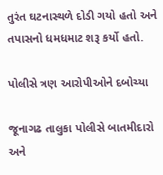તુરંત ઘટનાસ્થળે દોડી ગયો હતો અને તપાસનો ધમધમાટ શરૂ કર્યો હતો.

પોલીસે ત્રણ આરોપીઓને દબોચ્યા

જૂનાગઢ તાલુકા પોલીસે બાતમીદારો અને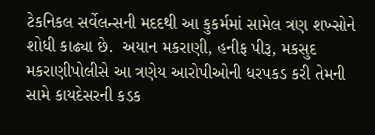ટેકનિકલ સર્વેલન્સની મદદથી આ કુકર્મમાં સામેલ ત્રણ શખ્સોને શોધી કાઢ્યા છે.  અયાન મકરાણી, હનીફ પીરૂ, મકસુદ મકરાણીપોલીસે આ ત્રણેય આરોપીઓની ધરપકડ કરી તેમની સામે કાયદેસરની કડક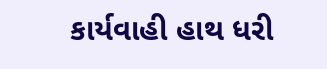કાર્યવાહી હાથ ધરી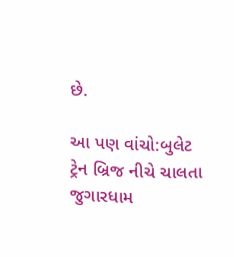છે.

આ પણ વાંચો:બુલેટ ટ્રેન બ્રિજ નીચે ચાલતા જુગારધામ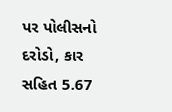પર પોલીસનો દરોડો, કાર સહિત 5.67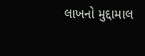લાખનો મુદ્દામાલ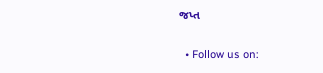જપ્ત

  • Follow us on: